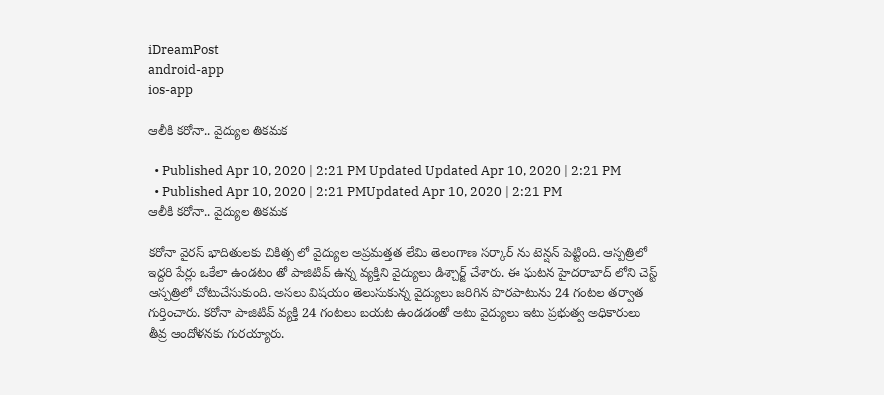iDreamPost
android-app
ios-app

ఆలీకి కరోనా.. వైద్యుల తికమక

  • Published Apr 10, 2020 | 2:21 PM Updated Updated Apr 10, 2020 | 2:21 PM
  • Published Apr 10, 2020 | 2:21 PMUpdated Apr 10, 2020 | 2:21 PM
ఆలీకి కరోనా.. వైద్యుల తికమక

కరోనా వైరస్ భాదితులకు చికిత్స లో వైద్యుల అప్రమత్తత లేమి తెలంగాణ సర్కార్ ను టెన్షన్ పెట్టింది. ఆస్పత్రిలో ఇద్దరి పేర్లు ఒకేలా ఉండటం తో పాజిటివ్ ఉన్న వ్యక్తిని వైద్యులు డిశ్చార్జ్ చేశారు. ఈ ఘటన హైదరాబాద్ లోని చెస్ట్ ఆస్పత్రిలో చోటుచేసుకుంది. అసలు విషయం తెలుసుకున్న వైద్యులు జరిగిన పొరపాటును 24 గంటల తర్వాత గుర్తించారు. కరోనా పాజిటివ్ వ్యక్తి 24 గంటలు బయట ఉండడంతో అటు వైద్యులు ఇటు ప్రభుత్వ అధికారులు తీవ్ర ఆందోళనకు గురయ్యారు.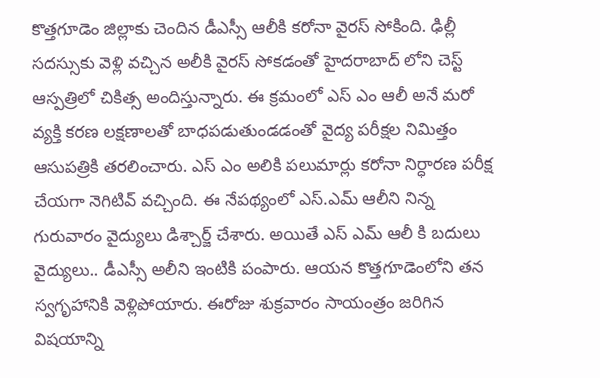కొత్తగూడెం జిల్లాకు చెందిన డీఎస్సీ ఆలీకి కరోనా వైరస్ సోకింది. ఢిల్లీ సదస్సుకు వెళ్లి వచ్చిన అలీకి వైరస్ సోకడంతో హైదరాబాద్ లోని చెస్ట్ ఆస్పత్రిలో చికిత్స అందిస్తున్నారు. ఈ క్రమంలో ఎస్ ఎం ఆలీ అనే మరో వ్యక్తి కరణ లక్షణాలతో బాధపడుతుండడంతో వైద్య పరీక్షల నిమిత్తం ఆసుపత్రికి తరలించారు. ఎస్ ఎం అలికి పలుమార్లు కరోనా నిర్ధారణ పరీక్ష చేయగా నెగిటివ్ వచ్చింది. ఈ నేపథ్యంలో ఎస్.ఎమ్ ఆలీని నిన్న గురువారం వైద్యులు డిశ్చార్జ్ చేశారు. అయితే ఎస్ ఎమ్ ఆలీ కి బదులు వైద్యులు.. డీఎస్సీ అలీని ఇంటికి పంపారు. ఆయన కొత్తగూడెంలోని తన స్వగృహానికి వెళ్లిపోయారు. ఈరోజు శుక్రవారం సాయంత్రం జరిగిన విషయాన్ని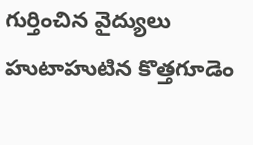గుర్తించిన వైద్యులు హుటాహుటిన కొత్తగూడెం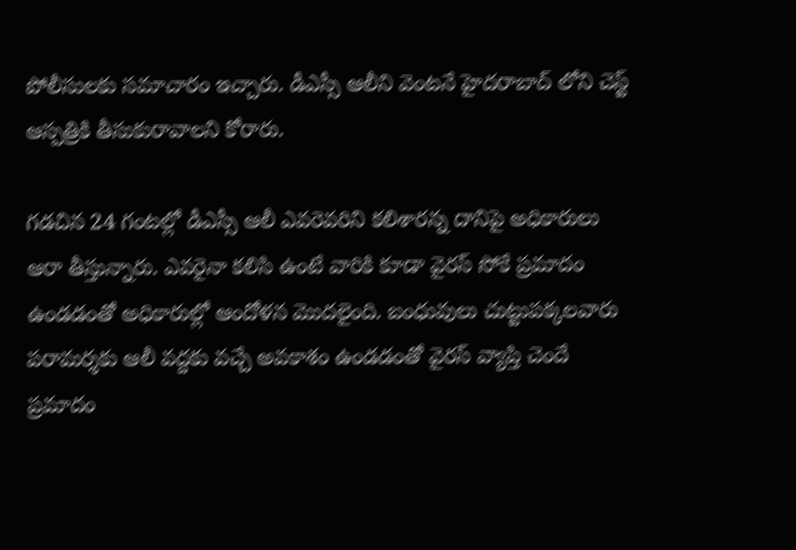పోలీసులకు సమాచారం ఇచ్చారు. డీఎస్సీ ఆలీని వెంటనే హైదరాబాద్ లోని చెస్ట్ ఆస్పత్రికి తీసుకురావాలని కోరారు.

గడచిన 24 గంటల్లో డీఎస్సీ ఆలీ ఎవరెవరిని కలిశారన్న దానిపై అధికారులు ఆరా తీస్తున్నారు. ఎవరైనా కలిసి ఉంటే వారికి కూడా వైరస్ సోకే ప్రమాదం ఉండడంతో అధికారుల్లో ఆందోళన మొదలైంది. బంధువులు చుట్టుపక్కలవారు పరామర్శకు ఆలీ వద్దకు వచ్చే అవకాశం ఉండడంతో వైరస్ వ్యాప్తి చెందే ప్రమాదం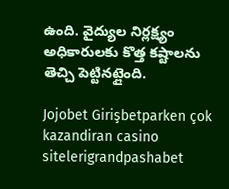ఉంది. వైద్యుల నిర్లక్ష్యం అధికారులకు కొత్త కష్టాలను తెచ్చి పెట్టినట్లైంది.

Jojobet Girişbetparken çok kazandiran casino sitelerigrandpashabet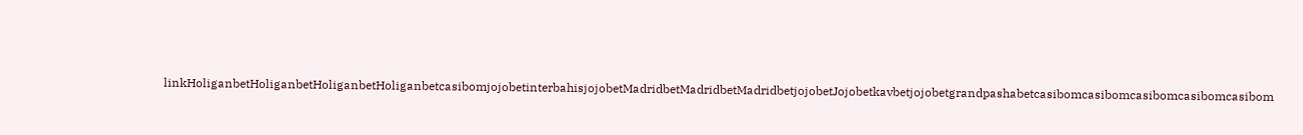linkHoliganbetHoliganbetHoliganbetHoliganbetcasibomjojobetinterbahisjojobetMadridbetMadridbetMadridbetjojobetJojobetkavbetjojobetgrandpashabetcasibomcasibomcasibomcasibomcasibom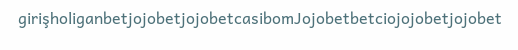girişholiganbetjojobetjojobetcasibomJojobetbetciojojobetjojobet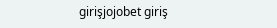girişjojobet giriş